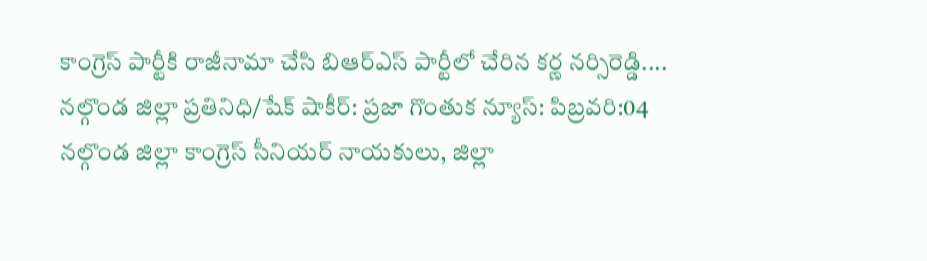కాంగ్రెస్ పార్టీకి రాజీనామా చేసి బిఆర్ఎస్ పార్టీలో చేరిన కర్ణ నర్సిరెడ్డి....
నల్గొండ జిల్లా ప్రతినిధి/షేక్ షాకీర్: ప్రజా గొంతుక న్యూస్: పిబ్రవరి:04
నల్గొండ జిల్లా కాంగ్రెస్ సీనియర్ నాయకులు, జిల్లా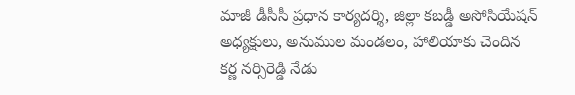మాజీ డీసీసీ ప్రధాన కార్యదర్శి, జిల్లా కబడ్డీ అసోసియేషన్ అధ్యక్షులు, అనుముల మండలం, హాలియాకు చెందిన కర్ణ నర్సిరెడ్డి నేడు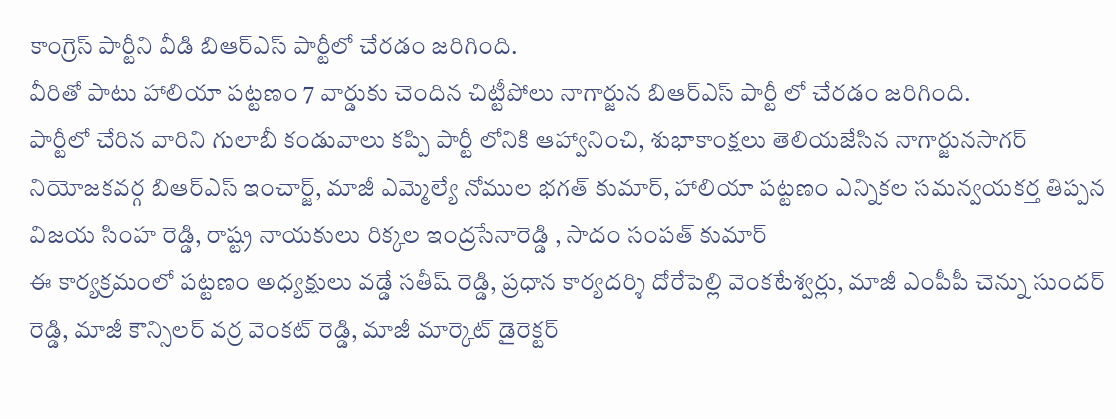కాంగ్రెస్ పార్టీని వీడి బిఆర్ఎస్ పార్టీలో చేరడం జరిగింది.
వీరితో పాటు హాలియా పట్టణం 7 వార్డుకు చెందిన చిట్టీపోలు నాగార్జున బిఆర్ఎస్ పార్టీ లో చేరడం జరిగింది.
పార్టీలో చేరిన వారిని గులాబీ కండువాలు కప్పి పార్టీ లోనికి ఆహ్వానించి, శుభాకాంక్షలు తెలియజేసిన నాగార్జునసాగర్ నియోజకవర్గ బిఆర్ఎస్ ఇంచార్జ్, మాజీ ఎమ్మెల్యే నోముల భగత్ కుమార్, హాలియా పట్టణం ఎన్నికల సమన్వయకర్త తిప్పన విజయ సింహ రెడ్డి, రాష్ట్ర నాయకులు రిక్కల ఇంద్రసేనారెడ్డి , సాదం సంపత్ కుమార్
ఈ కార్యక్రమంలో పట్టణం అధ్యక్షులు వడ్డే సతీష్ రెడ్డి, ప్రధాన కార్యదర్శి దోరేపెల్లి వెంకటేశ్వర్లు, మాజీ ఎంపీపీ చెన్ను సుందర్ రెడ్డి, మాజీ కౌన్సిలర్ వర్ర వెంకట్ రెడ్డి, మాజీ మార్కెట్ డైరెక్టర్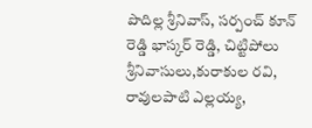పొదిల్ల శ్రీనివాస్, సర్పంచ్ కూన్ రెడ్డి భాస్కర్ రెడ్డి, చిట్టిపోలు శ్రీనివాసులు,కురాకుల రవి, రావులపాటి ఎల్లయ్య,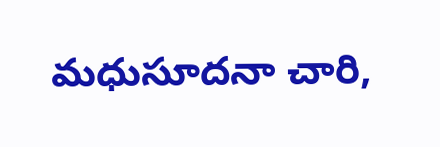మధుసూదనా చారి,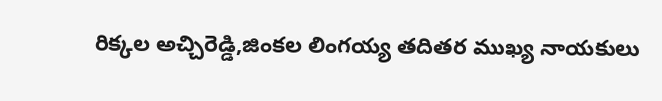రిక్కల అచ్చిరెడ్డి,జింకల లింగయ్య తదితర ముఖ్య నాయకులు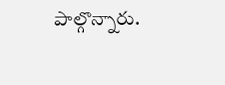పాల్గొన్నారు.